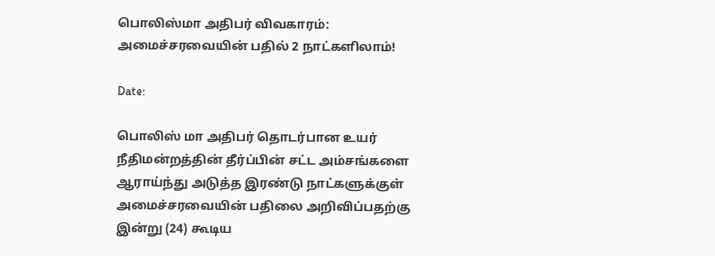பொலிஸ்மா அதிபர் விவகாரம்: அமைச்சரவையின் பதில் 2 நாட்களிலாம்!

Date:

பொலிஸ் மா அதிபர் தொடர்பான உயர் நீதிமன்றத்தின் தீர்ப்பின் சட்ட அம்சங்களை ஆராய்ந்து அடுத்த இரண்டு நாட்களுக்குள் அமைச்சரவையின் பதிலை அறிவிப்பதற்கு இன்று (24) கூடிய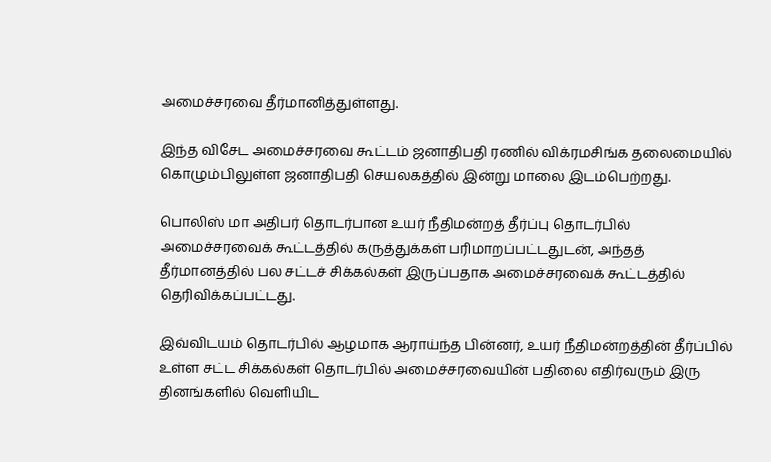அமைச்சரவை தீர்மானித்துள்ளது.

இந்த விசேட அமைச்சரவை கூட்டம் ஜனாதிபதி ரணில் விக்ரமசிங்க தலைமையில் கொழும்பிலுள்ள ஜனாதிபதி செயலகத்தில் இன்று மாலை இடம்பெற்றது.

பொலிஸ் மா அதிபர் தொடர்பான உயர் நீதிமன்றத் தீர்ப்பு தொடர்பில் அமைச்சரவைக் கூட்டத்தில் கருத்துக்கள் பரிமாறப்பட்டதுடன், அந்தத் தீர்மானத்தில் பல சட்டச் சிக்கல்கள் இருப்பதாக அமைச்சரவைக் கூட்டத்தில் தெரிவிக்கப்பட்டது.

இவ்விடயம் தொடர்பில் ஆழமாக ஆராய்ந்த பின்னர், உயர் நீதிமன்றத்தின் தீர்ப்பில் உள்ள சட்ட சிக்கல்கள் தொடர்பில் அமைச்சரவையின் பதிலை எதிர்வரும் இரு தினங்களில் வெளியிட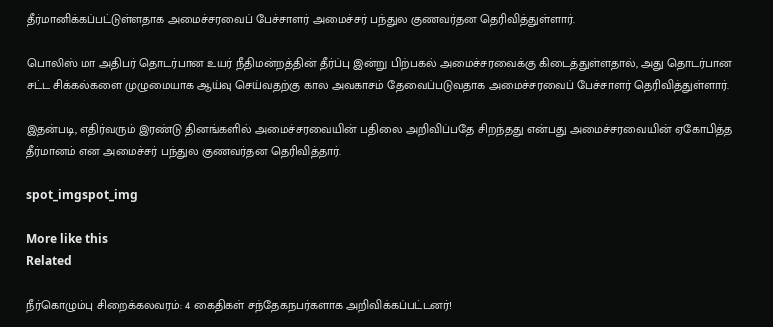தீர்மானிக்கப்பட்டுள்ளதாக அமைச்சரவைப் பேச்சாளர் அமைச்சர் பந்துல குணவர்தன தெரிவித்துள்ளார்.

பொலிஸ் மா அதிபர் தொடர்பான உயர் நீதிமன்றத்தின் தீர்ப்பு இன்று பிற்பகல் அமைச்சரவைக்கு கிடைத்துள்ளதால், அது தொடர்பான சட்ட சிக்கல்களை முழுமையாக ஆய்வு செய்வதற்கு கால அவகாசம் தேவைப்படுவதாக அமைச்சரவைப் பேச்சாளர் தெரிவித்துள்ளார்.

இதன்படி, எதிர்வரும் இரண்டு தினங்களில் அமைச்சரவையின் பதிலை அறிவிப்பதே சிறந்தது என்பது அமைச்சரவையின் ஏகோபித்த தீர்மானம் என அமைச்சர் பந்துல குணவர்தன தெரிவித்தார்.

spot_imgspot_img

More like this
Related

நீர்கொழும்பு சிறைக்கலவரம்: 4 கைதிகள் சந்தேகநபர்களாக அறிவிக்கப்பட்டனர்!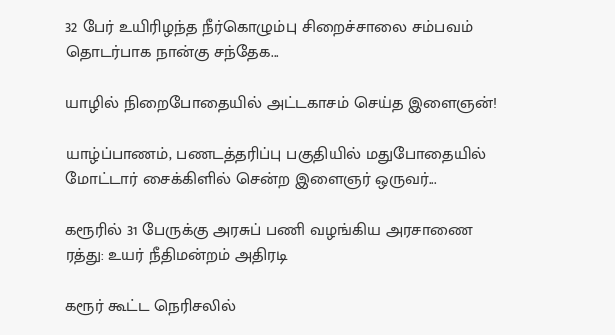32 பேர் உயிரிழந்த நீர்கொழும்பு சிறைச்சாலை சம்பவம் தொடர்பாக நான்கு சந்தேக...

யாழில் நிறைபோதையில் அட்டகாசம் செய்த இளைஞன்!

யாழ்ப்பாணம், பணடத்தரிப்பு பகுதியில் மதுபோதையில் மோட்டார் சைக்கிளில் சென்ற இளைஞர் ஒருவர்...

கரூரில் 31 பேருக்கு அரசுப் பணி வழங்கிய அரசாணை ரத்து: உயர் நீதிமன்றம் அதிரடி

கரூர் கூட்ட நெரிசலில்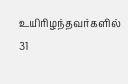உயிரிழந்தவர்களில் 31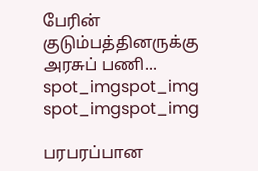பேரின் குடும்பத்தினருக்கு அரசுப் பணி...
spot_imgspot_img
spot_imgspot_img

பரபரப்பான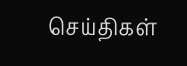செய்திகள்